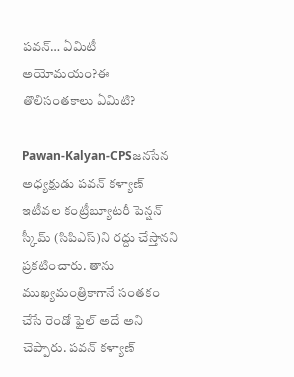పవన్… ఏమిటీ అయోమయం?ఈ తొలిసంతకాలు ఏమిటి?

Pawan-Kalyan-CPSజనసేన అధ్యక్షుడు పవన్‌ కళ్యాణ్‌ ఇటీవల కంట్రీబ్యూటరీ పెన్షన్ స్కీమ్ (సిపిఎస్)ని రద్దు చేస్తానని ప్రకటించారు. తాను ముఖ్యమంత్రికాగానే సంతకం చేసే రెండో ఫైల్ అదే అని చెప్పారు. పవన్‌ కళ్యాణ్‌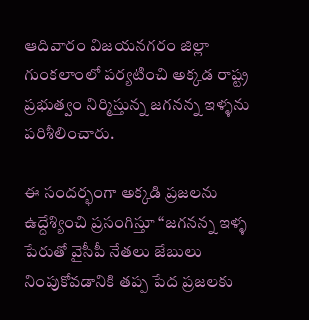ఆదివారం విజయనగరం జిల్లా గుంకలాంలో పర్యటించి అక్కడ రాష్ట్ర ప్రభుత్వం నిర్మిస్తున్న జగనన్న ఇళ్ళను పరిశీలించారు.

ఈ సందర్భంగా అక్కడి ప్రజలను ఉద్దేశ్యించి ప్రసంగిస్తూ “జగనన్న ఇళ్ళ పేరుతో వైసీపీ నేతలు జేబులు నింపుకోవడానికి తప్ప పేద ప్రజలకు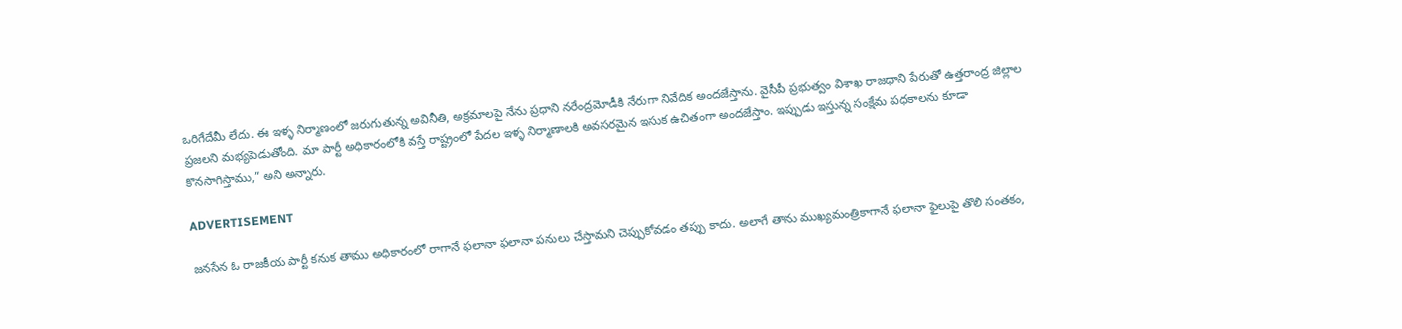ఒరిగేదేమీ లేదు. ఈ ఇళ్ళ నిర్మాణంలో జరుగుతున్న అవినీతి, అక్రమాలపై నేను ప్రధాని నరేంద్రమోడీకి నేరుగా నివేదిక అందజేస్తాను. వైసీపీ ప్రభుత్వం విశాఖ రాజధాని పేరుతో ఉత్తరాంద్ర జిల్లాల ప్రజలని మభ్యపెడుతోంది. మా పార్టీ అధికారంలోకి వస్తే రాష్ట్రంలో పేదల ఇళ్ళ నిర్మాణాలకి అవసరమైన ఇసుక ఉచితంగా అందజేస్తాం. ఇప్పుడు ఇస్తున్న సంక్షేమ పధకాలను కూడా కొనసాగిస్తాము,” అని అన్నారు.

ADVERTISEMENT

జనసేన ఓ రాజకీయ పార్టీ కనుక తాము అధికారంలో రాగానే ఫలానా ఫలానా పనులు చేస్తామని చెప్పుకోవడం తప్పు కాదు. అలాగే తాను ముఖ్యమంత్రికాగానే ఫలానా ఫైలుపై తొలి సంతకం,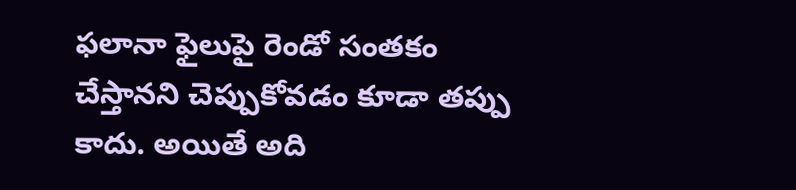ఫలానా ఫైలుపై రెండో సంతకం చేస్తానని చెప్పుకోవడం కూడా తప్పు కాదు. అయితే అది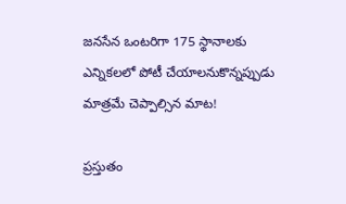జనసేన ఒంటరిగా 175 స్థానాలకు ఎన్నికలలో పోటీ చేయాలనుకొన్నప్పుడు మాత్రమే చెప్పాల్సిన మాట!

ప్రస్తుతం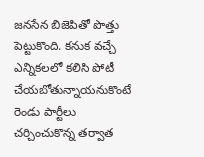జనసేన బిజెపితో పొత్తు పెట్టుకొంది. కనుక వచ్చే ఎన్నికలలో కలిసి పోటీ చేయబోతున్నాయనుకొంటే రెండు పార్టీలు చర్చించుకొన్న తర్వాత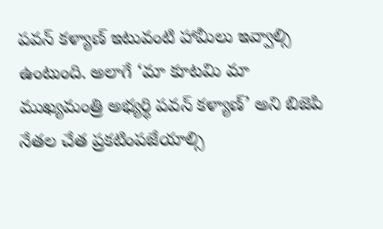పవన్‌ కళ్యాణ్‌ ఇటువంటి హామీలు ఇవ్వాల్సి ఉంటుంది. అలాగే ‘మా కూటమి మా ముఖ్యమంత్రి అభ్యర్ధి పవన్‌ కళ్యాణ్‌’ అని బిజెపి నేతల చేత ప్రకటింపజేయాల్సి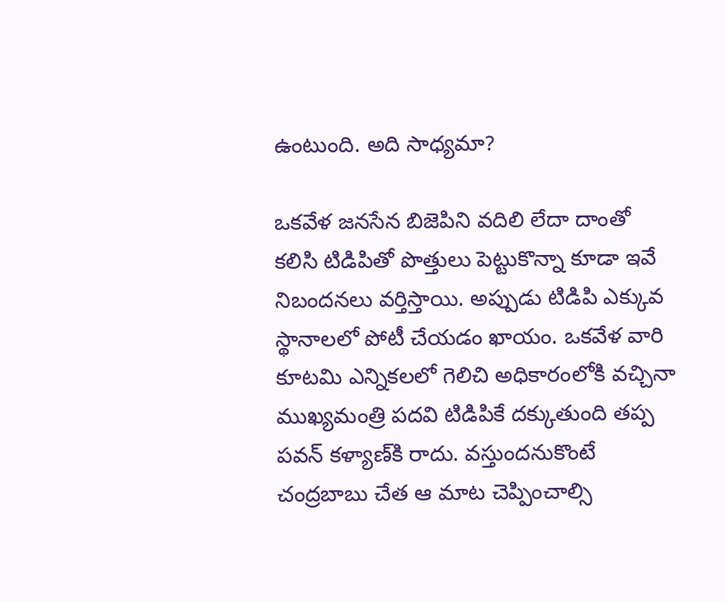ఉంటుంది. అది సాధ్యమా?

ఒకవేళ జనసేన బిజెపిని వదిలి లేదా దాంతో కలిసి టిడిపితో పొత్తులు పెట్టుకొన్నా కూడా ఇవే నిబందనలు వర్తిస్తాయి. అప్పుడు టిడిపి ఎక్కువ స్థానాలలో పోటీ చేయడం ఖాయం. ఒకవేళ వారి కూటమి ఎన్నికలలో గెలిచి అధికారంలోకి వచ్చినా ముఖ్యమంత్రి పదవి టిడిపికే దక్కుతుంది తప్ప పవన్‌ కళ్యాణ్‌కి రాదు. వస్తుందనుకొంటే చంద్రబాబు చేత ఆ మాట చెప్పించాల్సి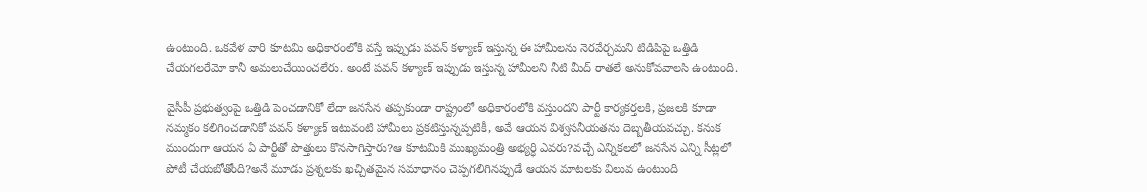ఉంటుంది. ఒకవేళ వారి కూటమి అధికారంలోకి వస్తే ఇప్పుడు పవన్‌ కళ్యాణ్‌ ఇస్తున్న ఈ హామీలను నెరవేర్చమని టిడిపిపై ఒత్తిడి చేయగలరేమో కానీ అమలుచేయించలేరు. అంటే పవన్‌ కళ్యాణ్‌ ఇప్పుడు ఇస్తున్న హామీలని నీటి మీద్ రాతలే అనుకోవవాలసి ఉంటుంది.

వైసీపీ ప్రభుత్వంపై ఒత్తిడి పెంచడానికో లేదా జనసేన తప్పకుండా రాష్ట్రంలో అధికారంలోకి వస్తుందని పార్టీ కార్యకర్తలకి, ప్రజలకి కూడా నమ్మకం కలిగించడానికో పవన్‌ కళ్యాణ్‌ ఇటువంటి హామీలు ప్రకటిస్తున్నప్పటికీ, అవే ఆయన విశ్వసనీయతను దెబ్బతీయవచ్చు. కనుక ముందుగా ఆయన ఏ పార్టీతో పొత్తులు కొనసాగిస్తారు?ఆ కూటమికి ముఖ్యమంత్రి అభ్యర్ధి ఎవరు?వచ్చే ఎన్నికలలో జనసేన ఎన్ని సీట్లలో పోటీ చేయబోతోంది?అనే మూడు ప్రశ్నలకు ఖచ్చితమైన సమాధానం చెప్పగలిగినప్పుడే ఆయన మాటలకు విలువ ఉంటుంది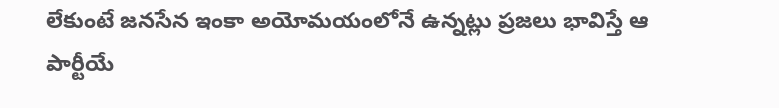లేకుంటే జనసేన ఇంకా అయోమయంలోనే ఉన్నట్లు ప్రజలు భావిస్తే ఆ పార్టీయే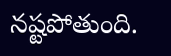నష్టపోతుంది.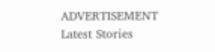ADVERTISEMENT
Latest Stories